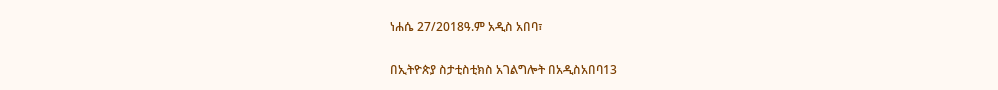ነሐሴ 27/2018ዓ.ም አዲስ አበባ፣

በኢትዮጵያ ስታቲስቲክስ አገልግሎት በአዲስአበባ13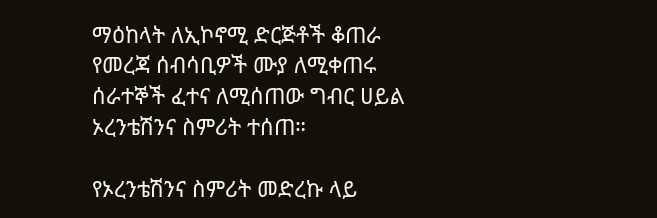ማዕከላት ለኢኮኖሚ ድርጅቶች ቆጠራ የመረጃ ሰብሳቢዎች ሙያ ለሚቀጠሩ ሰራተኞች ፈተና ለሚሰጠው ግብር ሀይል ኦረንቴሽንና ስምሪት ተሰጠ።

የኦረንቴሽንና ስምሪት መድረኩ ላይ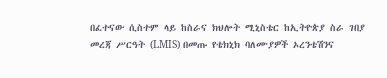በፈተናው ሲስተም ላይ ከስራና ክህሎት ሚኒስቴር ከኢትዮጵያ ስራ ገበያ መረጃ ሥርዓት (LMIS) በመጡ የቴክኒክ ባለሙያዎች ኦረንቴሽንና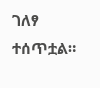ገለፃ ተሰጥቷል።